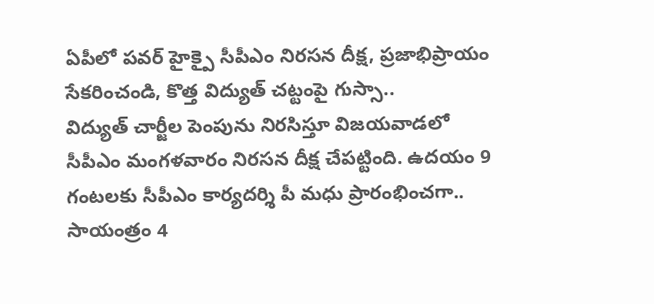ఏపీలో పవర్ హైక్పై సీపీఎం నిరసన దీక్ష, ప్రజాభిప్రాయం సేకరించండి, కొత్త విద్యుత్ చట్టంపై గుస్సా..
విద్యుత్ చార్జీల పెంపును నిరసిస్తూ విజయవాడలో సీపీఎం మంగళవారం నిరసన దీక్ష చేపట్టింది. ఉదయం 9 గంటలకు సీపీఎం కార్యదర్శి పీ మధు ప్రారంభించగా.. సాయంత్రం 4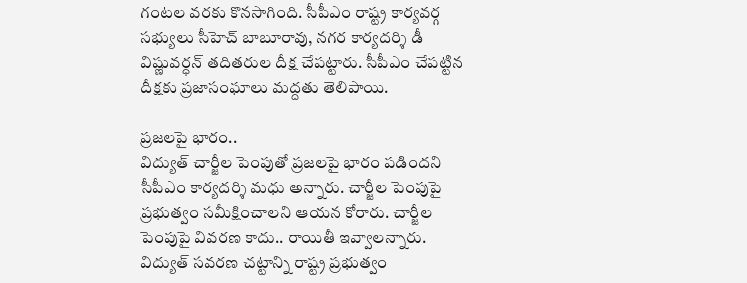గంటల వరకు కొనసాగింది. సీపీఎం రాష్ట్ర కార్యవర్గ సభ్యులు సీహెచ్ బాబూరావు, నగర కార్యదర్శి డీ విష్ణువర్ధన్ తదితరుల దీక్ష చేపట్టారు. సీపీఎం చేపట్టిన దీక్షకు ప్రజాసంఘాలు మద్దతు తెలిపాయి.

ప్రజలపై భారం..
విద్యుత్ చార్జీల పెంపుతో ప్రజలపై భారం పడిందని సీపీఎం కార్యదర్శి మధు అన్నారు. చార్జీల పెంపుపై ప్రభుత్వం సమీక్షించాలని ఆయన కోరారు. చార్జీల పెంపుపై వివరణ కాదు.. రాయితీ ఇవ్వాలన్నారు. విద్యుత్ సవరణ చట్టాన్ని రాష్ట్ర ప్రభుత్వం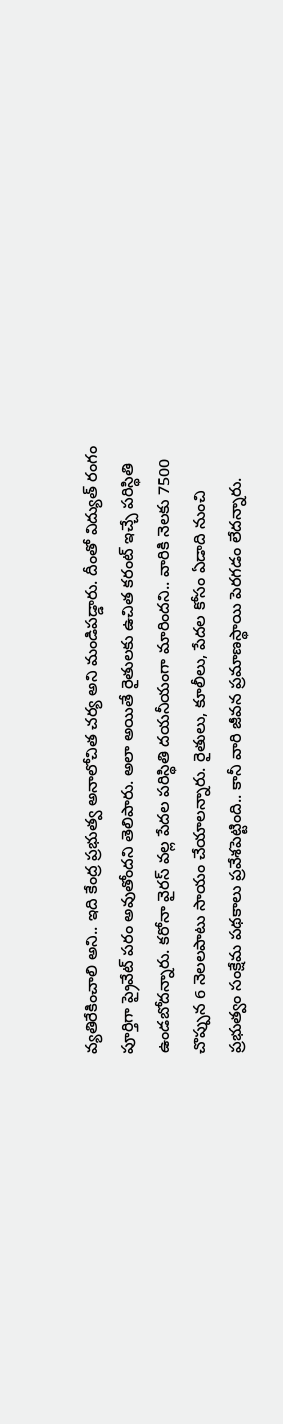వ్యతిరేకించాలి అని.. ఇది కేంద్ర ప్రభుత్వ అనాలోచిత చర్య అని మండిపడ్డారు. దీంతో విద్యుత్ రంగం పూర్తిగా ప్రైవేట్ పరం అవుతోందని తెలిపారు. అలా అయితే రైతులకు ఉచిత కరంట్ ఇచ్చే పరిస్థితి ఉండబోదన్నారు. కరోనా వైరస్ వల్ల పేదల పరిస్థితి దయనీయంగా మారిందని.. వారికి నెలకు 7500 చొప్పున 6 నెలలపాటు సాయం చేయాలన్నారు. రైతులు, కూలీలు, పేదల కోసం ఏడాది నుంచి ప్రభుత్వం సంక్షేమ పథకాలు ప్రవేశపెట్టింది.. కానీ వారి జీవన ప్రమాణస్థాయి పెరగడం లేదన్నారు.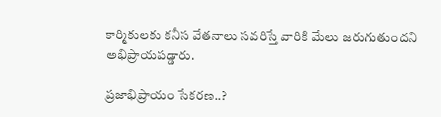కార్మికులకు కనీస వేతనాలు సవరిస్తే వారికి మేలు జరుగుతుందని అభిప్రాయపడ్డారు.

ప్రజాభిప్రాయం సేకరణ..?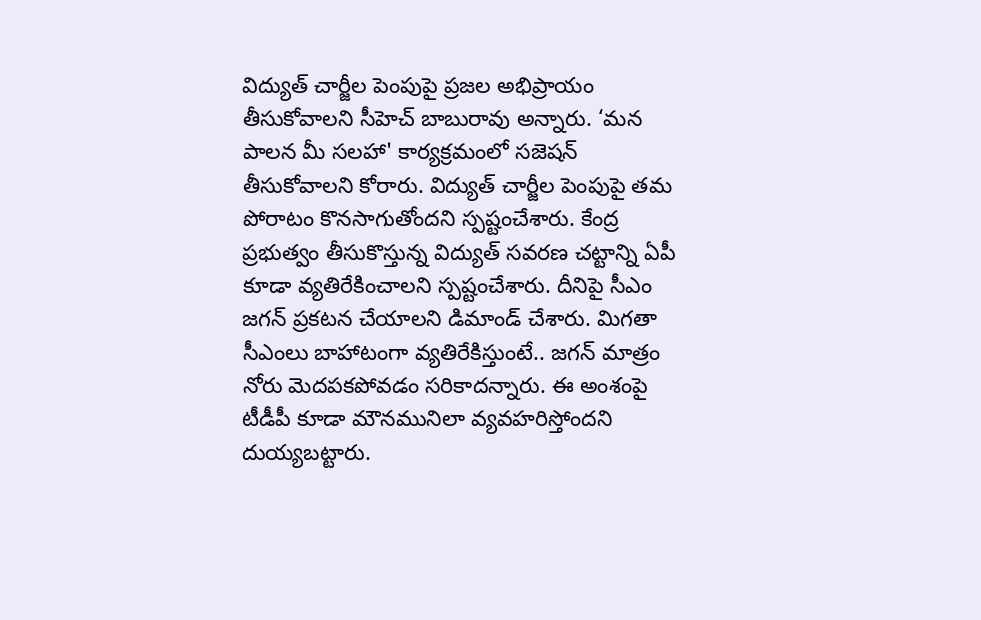విద్యుత్ చార్జీల పెంపుపై ప్రజల అభిప్రాయం తీసుకోవాలని సీహెచ్ బాబురావు అన్నారు. ‘మన పాలన మీ సలహా' కార్యక్రమంలో సజెషన్ తీసుకోవాలని కోరారు. విద్యుత్ చార్జీల పెంపుపై తమ పోరాటం కొనసాగుతోందని స్పష్టంచేశారు. కేంద్ర ప్రభుత్వం తీసుకొస్తున్న విద్యుత్ సవరణ చట్టాన్ని ఏపీ కూడా వ్యతిరేకించాలని స్పష్టంచేశారు. దీనిపై సీఎం జగన్ ప్రకటన చేయాలని డిమాండ్ చేశారు. మిగతా సీఎంలు బాహాటంగా వ్యతిరేకిస్తుంటే.. జగన్ మాత్రం నోరు మెదపకపోవడం సరికాదన్నారు. ఈ అంశంపై టీడీపీ కూడా మౌనమునిలా వ్యవహరిస్తోందని దుయ్యబట్టారు.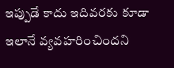ఇప్పుడే కాదు ఇదివరకు కూడా ఇలానే వ్యవహరించిందని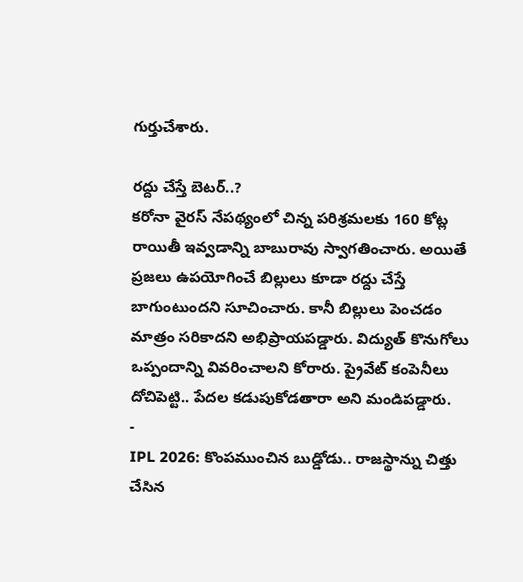గుర్తుచేశారు.

రద్దు చేస్తే బెటర్..?
కరోనా వైరస్ నేపథ్యంలో చిన్న పరిశ్రమలకు 160 కోట్ల రాయితీ ఇవ్వడాన్ని బాబురావు స్వాగతించారు. అయితే ప్రజలు ఉపయోగించే బిల్లులు కూడా రద్దు చేస్తే బాగుంటుందని సూచించారు. కానీ బిల్లులు పెంచడం మాత్రం సరికాదని అభిప్రాయపడ్డారు. విద్యుత్ కొనుగోలు ఒప్పందాన్ని వివరించాలని కోరారు. ప్రైవేట్ కంపెనీలు దోచిపెట్టి.. పేదల కడుపుకోడతారా అని మండిపడ్డారు.
-
IPL 2026: కొంపముంచిన బుడ్డోడు.. రాజస్థాన్ను చిత్తు చేసిన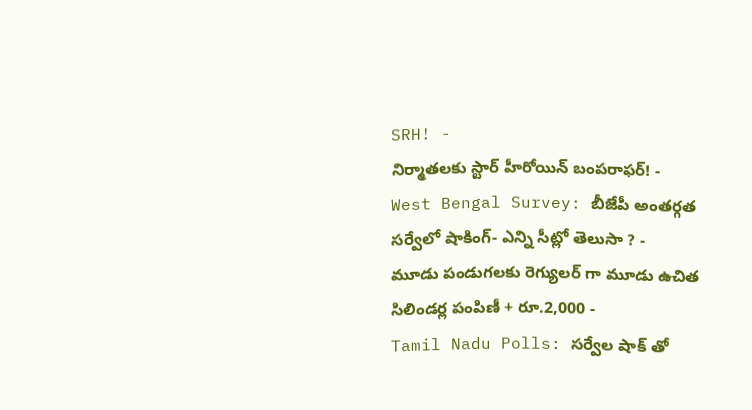SRH! -
నిర్మాతలకు స్టార్ హీరోయిన్ బంపరాఫర్! -
West Bengal Survey: బీజేపీ అంతర్గత సర్వేలో షాకింగ్- ఎన్ని సీట్లో తెలుసా ? -
మూడు పండుగలకు రెగ్యులర్ గా మూడు ఉచిత సిలిండర్ల పంపిణీ + రూ.2,000 -
Tamil Nadu Polls: సర్వేల షాక్ తో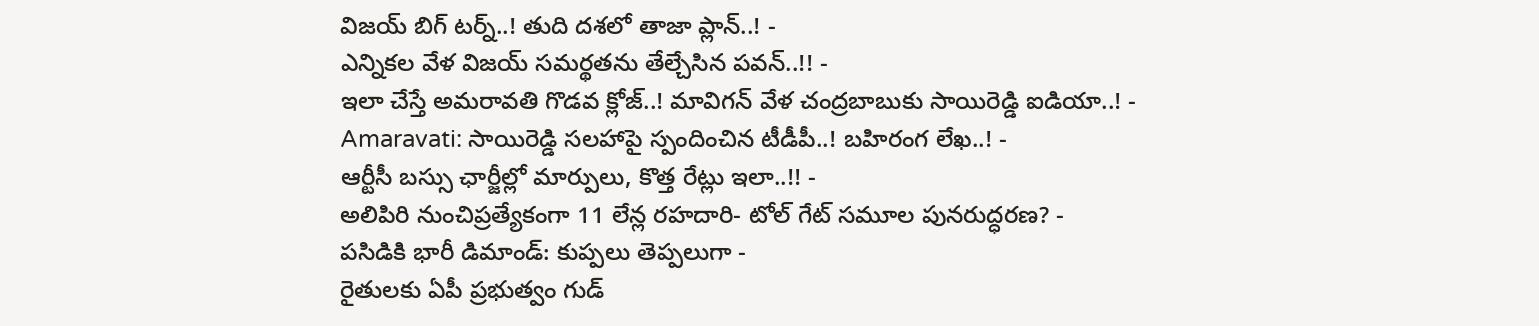విజయ్ బిగ్ టర్న్..! తుది దశలో తాజా ప్లాన్..! -
ఎన్నికల వేళ విజయ్ సమర్థతను తేల్చేసిన పవన్..!! -
ఇలా చేస్తే అమరావతి గొడవ క్లోజ్..! మావిగన్ వేళ చంద్రబాబుకు సాయిరెడ్డి ఐడియా..! -
Amaravati: సాయిరెడ్డి సలహాపై స్పందించిన టీడీపీ..! బహిరంగ లేఖ..! -
ఆర్టీసీ బస్సు ఛార్జీల్లో మార్పులు, కొత్త రేట్లు ఇలా..!! -
అలిపిరి నుంచిప్రత్యేకంగా 11 లేన్ల రహదారి- టోల్ గేట్ సమూల పునరుద్ధరణ? -
పసిడికి భారీ డిమాండ్: కుప్పలు తెప్పలుగా -
రైతులకు ఏపీ ప్రభుత్వం గుడ్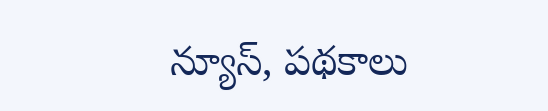న్యూస్, పథకాలు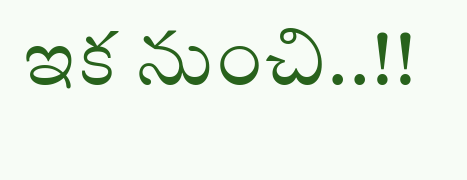ఇక నుంచి..!!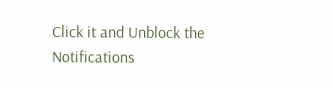Click it and Unblock the Notifications